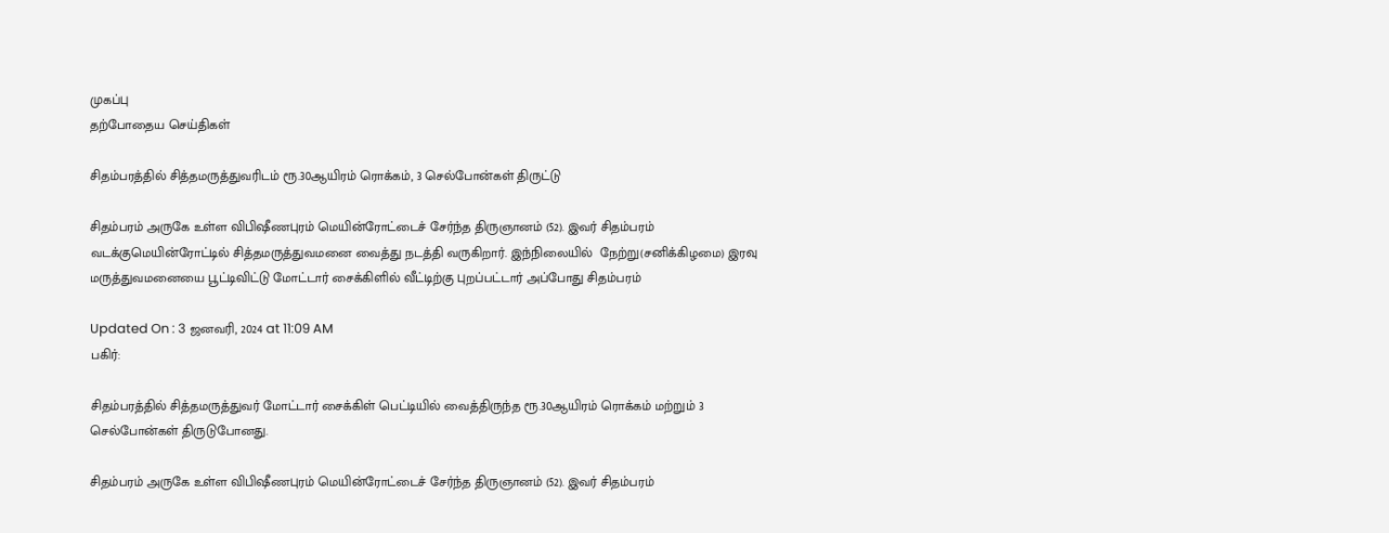முகப்பு
தற்போதைய செய்திகள்

சிதம்பரத்தில் சித்தமருத்துவரிடம் ரூ.30ஆயிரம் ரொக்கம், 3 செல்போன்கள் திருட்டு

சிதம்பரம் அருகே உள்ள விபிஷீணபுரம் மெயின்ரோட்டைச் சேர்ந்த திருஞானம் (52). இவர் சிதம்பரம் வடக்குமெயின்ரோட்டில் சித்தமருத்துவமனை வைத்து நடத்தி வருகிறார். இந்நிலையில்  நேற்று(சனிக்கிழமை) இரவு மருத்துவமனையை பூட்டிவிட்டு மோட்டார் சைக்கிளில் வீட்டிற்கு புறப்பட்டார் அப்போது சிதம்பரம்

Updated On : 3 ஜனவரி, 2024 at 11:09 AM
பகிர்:

சிதம்பரத்தில் சித்தமருத்துவர் மோட்டார் சைக்கிள் பெட்டியில் வைத்திருந்த ரூ.30ஆயிரம் ரொக்கம் மற்றும் 3 செல்போன்கள் திருடுபோனது.

சிதம்பரம் அருகே உள்ள விபிஷீணபுரம் மெயின்ரோட்டைச் சேர்ந்த திருஞானம் (52). இவர் சிதம்பரம்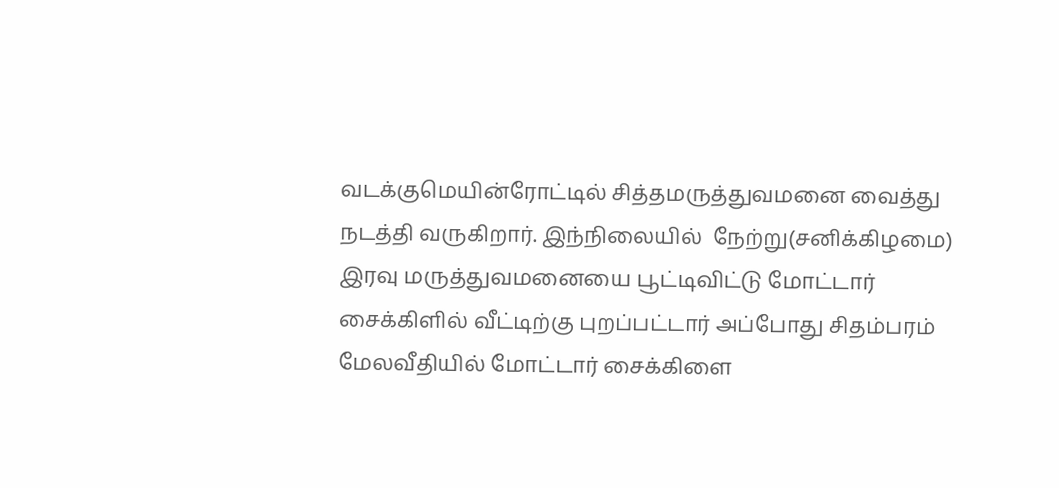வடக்குமெயின்ரோட்டில் சித்தமருத்துவமனை வைத்து நடத்தி வருகிறார். இந்நிலையில்  நேற்று(சனிக்கிழமை) இரவு மருத்துவமனையை பூட்டிவிட்டு மோட்டார் சைக்கிளில் வீட்டிற்கு புறப்பட்டார் அப்போது சிதம்பரம் மேலவீதியில் மோட்டார் சைக்கிளை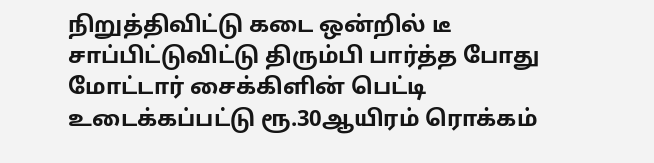நிறுத்திவிட்டு கடை ஒன்றில் டீ சாப்பிட்டுவிட்டு திரும்பி பார்த்த போது மோட்டார் சைக்கிளின் பெட்டி உடைக்கப்பட்டு ரூ.30ஆயிரம் ரொக்கம்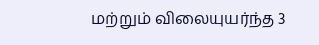மற்றும் விலையுயர்ந்த 3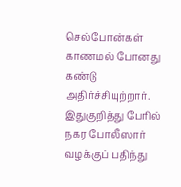செல்போன்கள் காணமல் போனது கண்டு அதிர்ச்சியுற்றார். இதுகுறித்து பேரில் நகர போலீஸார் வழக்குப் பதிந்து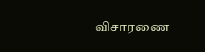விசாரணை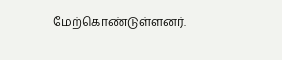மேற்கொண்டுள்ளனர்.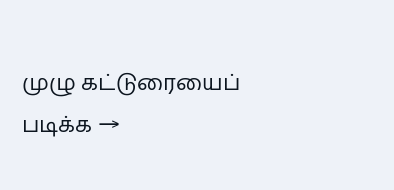முழு கட்டுரையைப் படிக்க →